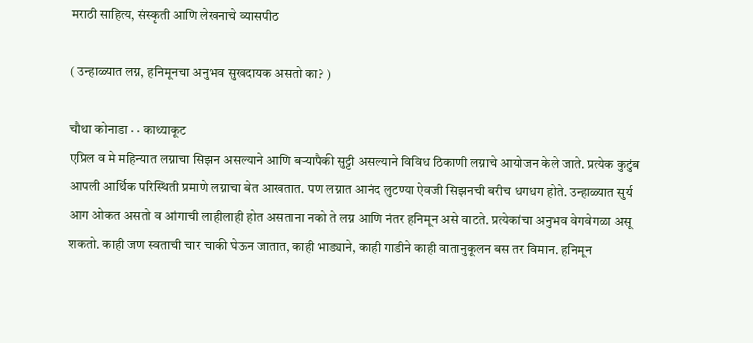मराठी साहित्य, संस्कृती आणि लेखनाचे व्यासपीठ

( उन्हाळ्यात लग्न, हनिमूनचा अनुभव सुखदायक असतो का? )

चौथा कोनाडा · · काथ्याकूट
एप्रिल व मे महिन्यात लग्नाचा सिझन असल्याने आणि बऱ्यापैकी सुट्टी असल्याने विविध ठिकाणी लग्नाचे आयोजन केले जाते. प्रत्येक कुटुंब आपली आर्थिक परिस्थिती प्रमाणे लग्नाचा बेत आखतात. पण लग्नात आनंद लुटण्या ऐवजी सिझनची बरीच धगधग होते. उन्हाळ्यात सुर्य आग ओकत असतो व आंगाची लाहीलाही होत असताना नको ते लग्न आणि नंतर हनिमून असे वाटते. प्रत्येकांचा अनुभव वेगवेगळा असू शकतो. काही जण स्वताची चार चाकी घेऊन जातात, काही भाड्याने, काही गाडीने काही वातानुकूलन बस तर विमान. हनिमून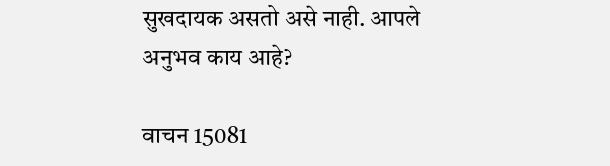सुखदायक असतो असे नाही. आपले अनुभव काय आहे?

वाचन 15081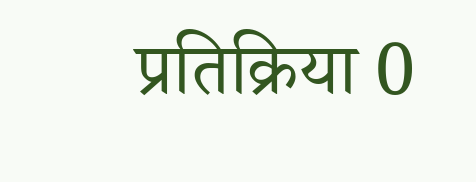प्रतिक्रिया 0